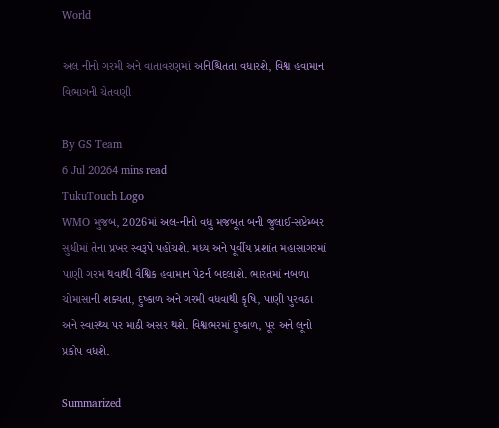World

અલ નીનો ગરમી અને વાતાવરણમાં અનિશ્ચિતતા વધારશે, વિશ્વ હવામાન વિભાગની ચેતવણી

By GS Team
6 Jul 20264 mins read
TukuTouch Logo
WMO મુજબ, 2026માં અલ-નીનો વધુ મજબૂત બની જુલાઈ-સપ્ટેમ્બર સુધીમાં તેના પ્રખર સ્વરૂપે પહોંચશે. મધ્ય અને પૂર્વીય પ્રશાંત મહાસાગરમાં પાણી ગરમ થવાથી વૈશ્વિક હવામાન પેટર્ન બદલાશે. ભારતમાં નબળા ચોમાસાની શક્યતા, દુષ્કાળ અને ગરમી વધવાથી કૃષિ, પાણી પુરવઠા અને સ્વાસ્થ્ય પર માઠી અસર થશે. વિશ્વભરમાં દુષ્કાળ, પૂર અને લૂનો પ્રકોપ વધશે.

Summarized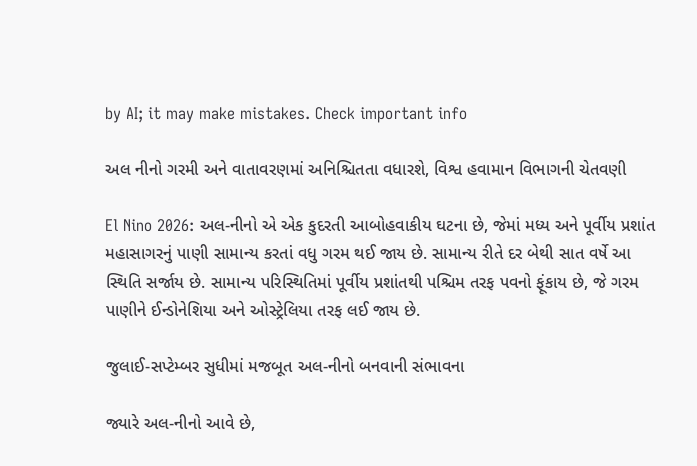by AI; it may make mistakes. Check important info

અલ નીનો ગરમી અને વાતાવરણમાં અનિશ્ચિતતા વધારશે, વિશ્વ હવામાન વિભાગની ચેતવણી

El Nino 2026: અલ-નીનો એ એક કુદરતી આબોહવાકીય ઘટના છે, જેમાં મધ્ય અને પૂર્વીય પ્રશાંત મહાસાગરનું પાણી સામાન્ય કરતાં વધુ ગરમ થઈ જાય છે. સામાન્ય રીતે દર બેથી સાત વર્ષે આ સ્થિતિ સર્જાય છે. સામાન્ય પરિસ્થિતિમાં પૂર્વીય પ્રશાંતથી પશ્ચિમ તરફ પવનો ફૂંકાય છે, જે ગરમ પાણીને ઈન્ડોનેશિયા અને ઓસ્ટ્રેલિયા તરફ લઈ જાય છે.

જુલાઈ-સપ્ટેમ્બર સુધીમાં મજબૂત અલ-નીનો બનવાની સંભાવના

જ્યારે અલ-નીનો આવે છે,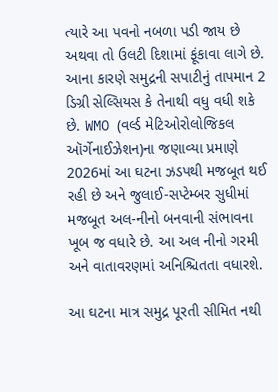ત્યારે આ પવનો નબળા પડી જાય છે અથવા તો ઉલટી દિશામાં ફૂંકાવા લાગે છે. આના કારણે સમુદ્રની સપાટીનું તાપમાન 2 ડિગ્રી સેલ્સિયસ કે તેનાથી વધુ વધી શકે છે. WMO (વર્લ્ડ મેટિઓરોલોજિકલ ઑર્ગેનાઈઝેશન)ના જણાવ્યા પ્રમાણે 2026માં આ ઘટના ઝડપથી મજબૂત થઈ રહી છે અને જુલાઈ-સપ્ટેમ્બર સુધીમાં મજબૂત અલ-નીનો બનવાની સંભાવના ખૂબ જ વધારે છે. આ અલ નીનો ગરમી અને વાતાવરણમાં અનિશ્ચિતતા વધારશે.

આ ઘટના માત્ર સમુદ્ર પૂરતી સીમિત નથી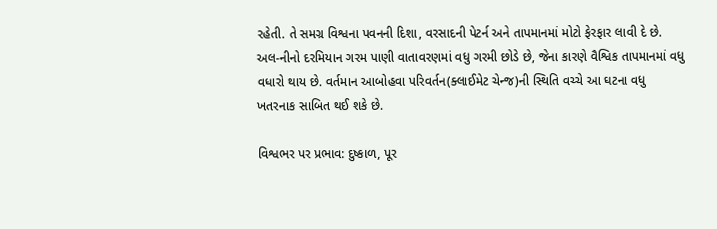રહેતી. તે સમગ્ર વિશ્વના પવનની દિશા, વરસાદની પેટર્ન અને તાપમાનમાં મોટો ફેરફાર લાવી દે છે. અલ-નીનો દરમિયાન ગરમ પાણી વાતાવરણમાં વધુ ગરમી છોડે છે, જેના કારણે વૈશ્વિક તાપમાનમાં વધુ વધારો થાય છે. વર્તમાન આબોહવા પરિવર્તન(ક્લાઈમેટ ચેન્જ)ની સ્થિતિ વચ્ચે આ ઘટના વધુ ખતરનાક સાબિત થઈ શકે છે.

વિશ્વભર પર પ્રભાવ: દુષ્કાળ, પૂર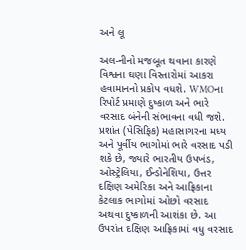અને લૂ

અલ-નીનો મજબૂત થવાના કારણે વિશ્વના ઘણા વિસ્તારોમાં આકરા હવામાનનો પ્રકોપ વધશે. WMOના રિપોર્ટ પ્રમાણે દુષ્કાળ અને ભારે વરસાદ બંનેની સંભાવના વધી જશે. પ્રશાંત (પેસિફિક) મહાસાગરના મધ્ય અને પૂર્વીય ભાગોમાં ભારે વરસાદ પડી શકે છે, જ્યારે ભારતીય ઉપખંડ, ઓસ્ટ્રેલિયા, ઈન્ડોનેશિયા, ઉત્તર દક્ષિણ અમેરિકા અને આફ્રિકાના કેટલાક ભાગોમાં ઓછો વરસાદ અથવા દુષ્કાળની આશંકા છે. આ ઉપરાંત દક્ષિણ આફ્રિકામાં વધુ વરસાદ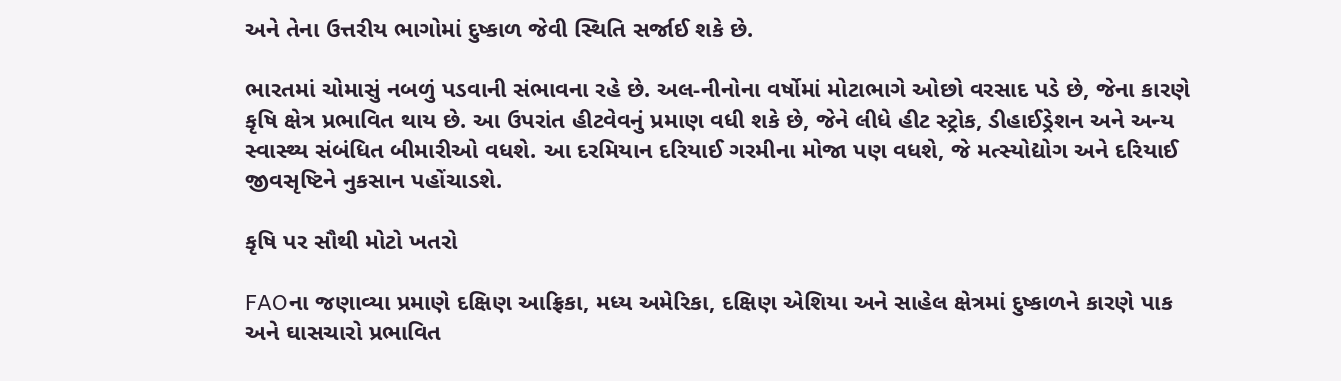અને તેના ઉત્તરીય ભાગોમાં દુષ્કાળ જેવી સ્થિતિ સર્જાઈ શકે છે.

ભારતમાં ચોમાસું નબળું પડવાની સંભાવના રહે છે. અલ-નીનોના વર્ષોમાં મોટાભાગે ઓછો વરસાદ પડે છે, જેના કારણે કૃષિ ક્ષેત્ર પ્રભાવિત થાય છે. આ ઉપરાંત હીટવેવનું પ્રમાણ વધી શકે છે, જેને લીધે હીટ સ્ટ્રોક, ડીહાઈડ્રેશન અને અન્ય સ્વાસ્થ્ય સંબંધિત બીમારીઓ વધશે. આ દરમિયાન દરિયાઈ ગરમીના મોજા પણ વધશે, જે મત્સ્યોદ્યોગ અને દરિયાઈ જીવસૃષ્ટિને નુકસાન પહોંચાડશે.

કૃષિ પર સૌથી મોટો ખતરો

FAOના જણાવ્યા પ્રમાણે દક્ષિણ આફ્રિકા, મધ્ય અમેરિકા, દક્ષિણ એશિયા અને સાહેલ ક્ષેત્રમાં દુષ્કાળને કારણે પાક અને ઘાસચારો પ્રભાવિત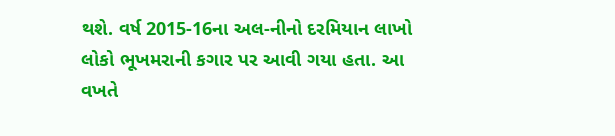થશે. વર્ષ 2015-16ના અલ-નીનો દરમિયાન લાખો લોકો ભૂખમરાની કગાર પર આવી ગયા હતા. આ વખતે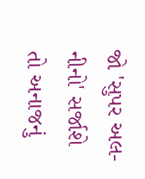જો 'સુપર અલ-નીનો' સર્જાશે તો અનાજનું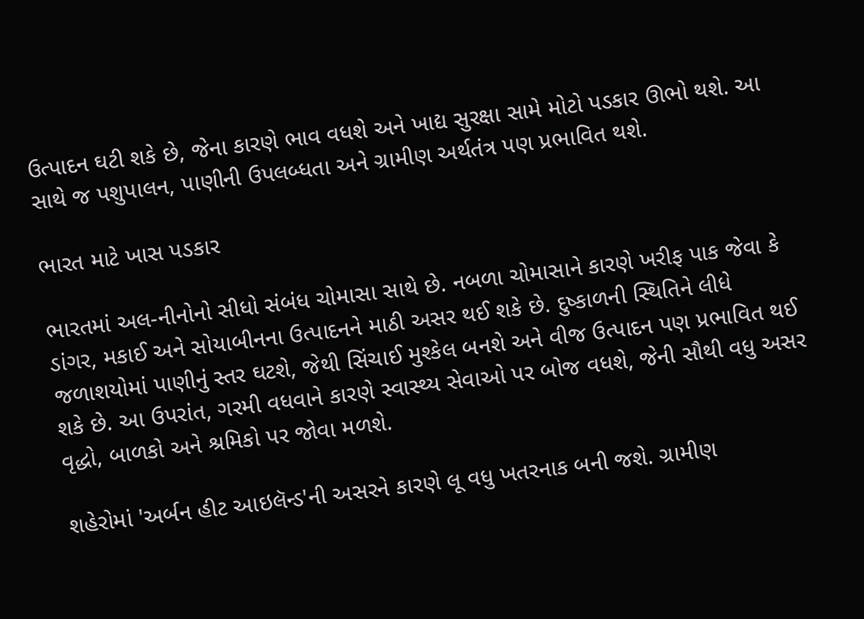ઉત્પાદન ઘટી શકે છે, જેના કારણે ભાવ વધશે અને ખાદ્ય સુરક્ષા સામે મોટો પડકાર ઊભો થશે. આ સાથે જ પશુપાલન, પાણીની ઉપલબ્ધતા અને ગ્રામીણ અર્થતંત્ર પણ પ્રભાવિત થશે.

ભારત માટે ખાસ પડકાર

ભારતમાં અલ-નીનોનો સીધો સંબંધ ચોમાસા સાથે છે. નબળા ચોમાસાને કારણે ખરીફ પાક જેવા કે ડાંગર, મકાઈ અને સોયાબીનના ઉત્પાદનને માઠી અસર થઈ શકે છે. દુષ્કાળની સ્થિતિને લીધે જળાશયોમાં પાણીનું સ્તર ઘટશે, જેથી સિંચાઈ મુશ્કેલ બનશે અને વીજ ઉત્પાદન પણ પ્રભાવિત થઈ શકે છે. આ ઉપરાંત, ગરમી વધવાને કારણે સ્વાસ્થ્ય સેવાઓ પર બોજ વધશે, જેની સૌથી વધુ અસર વૃદ્ધો, બાળકો અને શ્રમિકો પર જોવા મળશે.

શહેરોમાં 'અર્બન હીટ આઇલૅન્ડ'ની અસરને કારણે લૂ વધુ ખતરનાક બની જશે. ગ્રામીણ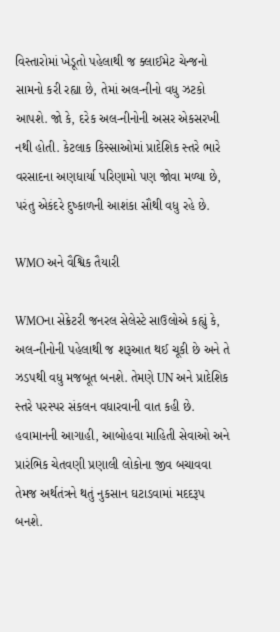વિસ્તારોમાં ખેડૂતો પહેલાથી જ ક્લાઈમેટ ચેન્જનો સામનો કરી રહ્યા છે, તેમાં અલ-નીનો વધુ ઝટકો આપશે. જો કે, દરેક અલ-નીનોની અસર એકસરખી નથી હોતી. કેટલાક કિસ્સાઓમાં પ્રાદેશિક સ્તરે ભારે વરસાદના અણધાર્યા પરિણામો પણ જોવા મળ્યા છે, પરંતુ એકંદરે દુષ્કાળની આશંકા સૌથી વધુ રહે છે.

WMO અને વૈશ્વિક તૈયારી

WMOના સેક્રેટરી જનરલ સેલેસ્ટે સાઉલોએ કહ્યું કે, અલ-નીનોની પહેલાથી જ શરૂઆત થઈ ચૂકી છે અને તે ઝડપથી વધુ મજબૂત બનશે. તેમણે UN અને પ્રાદેશિક સ્તરે પરસ્પર સંકલન વધારવાની વાત કહી છે. હવામાનની આગાહી, આબોહવા માહિતી સેવાઓ અને પ્રારંભિક ચેતવણી પ્રણાલી લોકોના જીવ બચાવવા તેમજ અર્થતંત્રને થતું નુકસાન ઘટાડવામાં મદદરૂપ બનશે.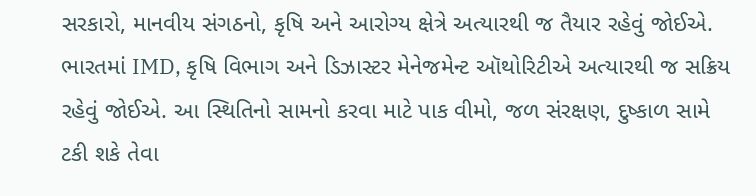સરકારો, માનવીય સંગઠનો, કૃષિ અને આરોગ્ય ક્ષેત્રે અત્યારથી જ તૈયાર રહેવું જોઈએ. ભારતમાં IMD, કૃષિ વિભાગ અને ડિઝાસ્ટર મેનેજમેન્ટ ઑથોરિટીએ અત્યારથી જ સક્રિય રહેવું જોઈએ. આ સ્થિતિનો સામનો કરવા માટે પાક વીમો, જળ સંરક્ષણ, દુષ્કાળ સામે ટકી શકે તેવા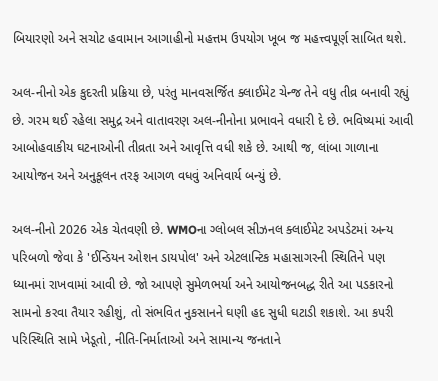બિયારણો અને સચોટ હવામાન આગાહીનો મહત્તમ ઉપયોગ ખૂબ જ મહત્ત્વપૂર્ણ સાબિત થશે.

અલ-નીનો એક કુદરતી પ્રક્રિયા છે, પરંતુ માનવસર્જિત ક્લાઈમેટ ચેન્જ તેને વધુ તીવ્ર બનાવી રહ્યું છે. ગરમ થઈ રહેલા સમુદ્ર અને વાતાવરણ અલ-નીનોના પ્રભાવને વધારી દે છે. ભવિષ્યમાં આવી આબોહવાકીય ઘટનાઓની તીવ્રતા અને આવૃત્તિ વધી શકે છે. આથી જ, લાંબા ગાળાના આયોજન અને અનુકૂલન તરફ આગળ વધવું અનિવાર્ય બન્યું છે.

અલ-નીનો 2026 એક ચેતવણી છે. WMOના ગ્લોબલ સીઝનલ ક્લાઈમેટ અપડેટમાં અન્ય પરિબળો જેવા કે 'ઈન્ડિયન ઓશન ડાયપોલ' અને એટલાન્ટિક મહાસાગરની સ્થિતિને પણ ધ્યાનમાં રાખવામાં આવી છે. જો આપણે સુમેળભર્યા અને આયોજનબદ્ધ રીતે આ પડકારનો સામનો કરવા તૈયાર રહીશું, તો સંભવિત નુકસાનને ઘણી હદ સુધી ઘટાડી શકાશે. આ કપરી પરિસ્થિતિ સામે ખેડૂતો, નીતિ-નિર્માતાઓ અને સામાન્ય જનતાને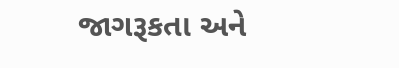જાગરૂકતા અને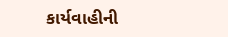કાર્યવાહીની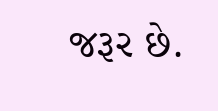જરૂર છે.